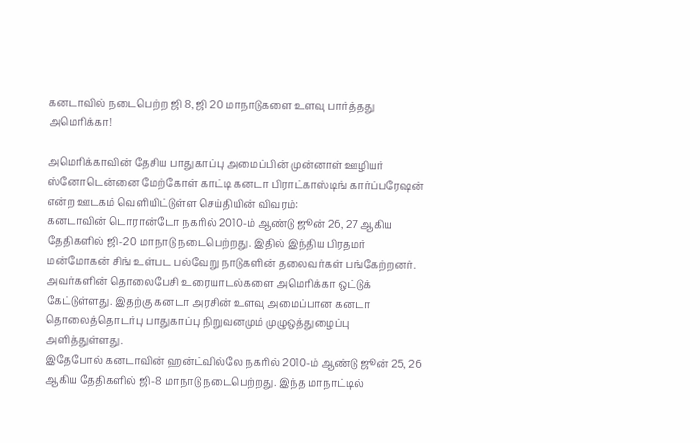கனடாவில் நடைபெற்ற ஜி 8, ஜி 20 மாநாடுகளை உளவு பார்த்தது அமெரிக்கா!

அமெரிக்காவின் தேசிய பாதுகாப்பு அமைப்பின் முன்னாள் ஊழியர் ஸ்னோடென்னை மேற்கோள் காட்டி கனடா பிராட்காஸ்டிங் கார்ப்பரேஷன் என்ற ஊடகம் வெளியிட்டுள்ள செய்தியின் விவரம்:
கனடாவின் டொரான்டோ நகரில் 2010-ம் ஆண்டு ஜூன் 26, 27 ஆகிய தேதிகளில் ஜி-20 மாநாடு நடைபெற்றது. இதில் இந்திய பிரதமர் மன்மோகன் சிங் உள்பட பல்வேறு நாடுகளின் தலைவர்கள் பங்கேற்றனர்.
அவர்களின் தொலைபேசி உரையாடல்களை அமெரிக்கா ஒட்டுக் கேட்டுள்ளது. இதற்கு கனடா அரசின் உளவு அமைப்பான கனடா தொலைத்தொடர்பு பாதுகாப்பு நிறுவனமும் முழுஒத்துழைப்பு அளித்துள்ளது.
இதேபோல் கனடாவின் ஹன்ட்வில்லே நகரில் 2010-ம் ஆண்டு ஜூன் 25, 26 ஆகிய தேதிகளில் ஜி-8 மாநாடு நடைபெற்றது. இந்த மாநாட்டில்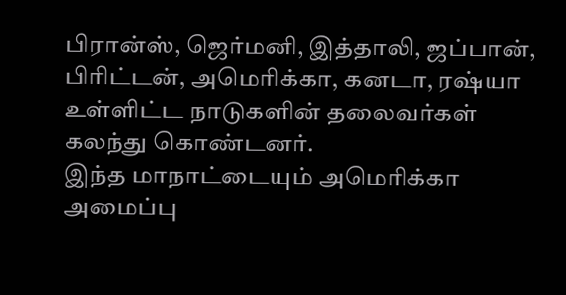பிரான்ஸ், ஜெர்மனி, இத்தாலி, ஜப்பான், பிரிட்டன், அமெரிக்கா, கனடா, ரஷ்யா உள்ளிட்ட நாடுகளின் தலைவர்கள் கலந்து கொண்டனர்.
இந்த மாநாட்டையும் அமெரிக்கா அமைப்பு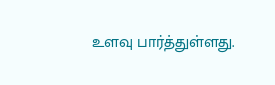உளவு பார்த்துள்ளது.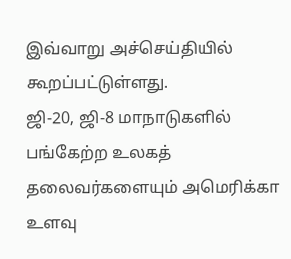இவ்வாறு அச்செய்தியில் கூறப்பட்டுள்ளது.
ஜி-20, ஜி-8 மாநாடுகளில் பங்கேற்ற உலகத் தலைவர்களையும் அமெரிக்கா உளவு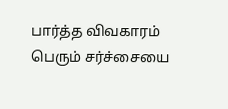பார்த்த விவகாரம் பெரும் சர்ச்சையை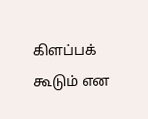கிளப்பக் கூடும் என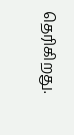தெரிகிறது.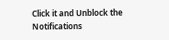Click it and Unblock the Notifications